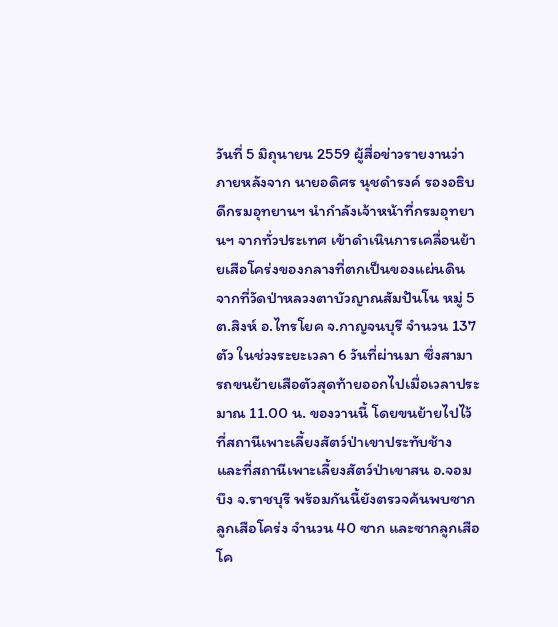วันที่ 5 มิถุนายน 2559 ผู้สื่อข่าวรายงานว่า ภายหลังจาก นายอดิศร นุชดำรงค์ รองอธิบดีกรมอุทยานฯ นำกำลังเจ้าหน้าที่กรมอุทยานฯ จากทั่วประเทศ เข้าดำเนินการเคลื่อนย้ายเสือโคร่งของกลางที่ตกเป็นของแผ่นดิน จากที่วัดป่าหลวงตาบัวญาณสัมปันโน หมู่ 5 ต.สิงห์ อ.ไทรโยค จ.กาญจนบุรี จำนวน 137 ตัว ในช่วงระยะเวลา 6 วันที่ผ่านมา ซึ่งสามารถขนย้ายเสือตัวสุดท้ายออกไปเมื่อเวลาประมาณ 11.00 น. ของวานนี้ โดยขนย้ายไปไว้ที่สถานีเพาะเลี้ยงสัตว์ป่าเขาประทับช้าง และที่สถานีเพาะเลี้ยงสัตว์ป่าเขาสน อ.จอมบึง จ.ราชบุรี พร้อมกันนี้ยังตรวจค้นพบซากลูกเสือโคร่ง จำนวน 40 ซาก และซากลูกเสือโค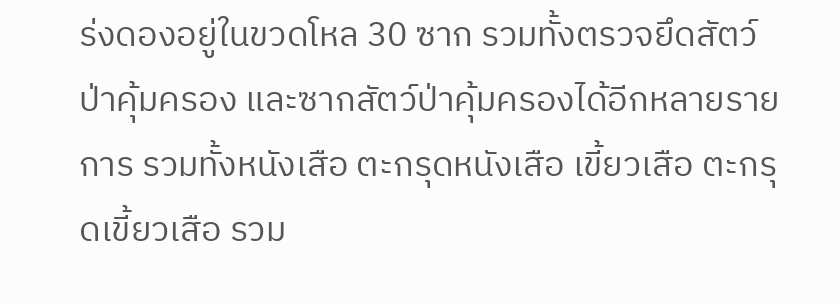ร่งดองอยู่ในขวดโหล 30 ซาก รวมทั้งตรวจยึดสัตว์ป่าคุ้มครอง และซากสัตว์ป่าคุ้มครองได้อีกหลายรายการ รวมทั้งหนังเสือ ตะกรุดหนังเสือ เขี้ยวเสือ ตะกรุดเขี้ยวเสือ รวม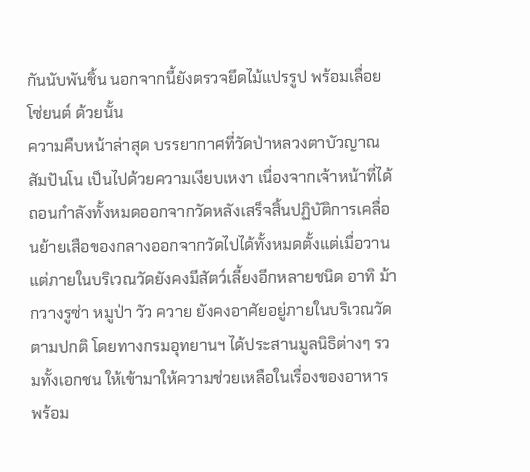กันนับพันชิ้น นอกจากนี้ยังตรวจยึดไม้แปรรูป พร้อมเลื่อยโซ่ยนต์ ด้วยนั้น
ความคืบหน้าล่าสุด บรรยากาศที่วัดป่าหลวงตาบัวญาณสัมปันโน เป็นไปด้วยความเงียบเหงา เนื่องจากเจ้าหน้าที่ได้ถอนกำลังทั้งหมดออกจากวัดหลังเสร็จสิ้นปฏิบัติการเคลื่อนย้ายเสือของกลางออกจากวัดไปได้ทั้งหมดตั้งแต่เมื่อวาน แต่ภายในบริเวณวัดยังคงมีสัตว์เลี้ยงอีกหลายชนิด อาทิ ม้า กวางรูซ่า หมูป่า วัว ควาย ยังคงอาศัยอยู่ภายในบริเวณวัดตามปกติ โดยทางกรมอุทยานฯ ได้ประสานมูลนิธิต่างๆ รวมทั้งเอกชน ให้เข้ามาให้ความช่วยเหลือในเรื่องของอาหาร พร้อม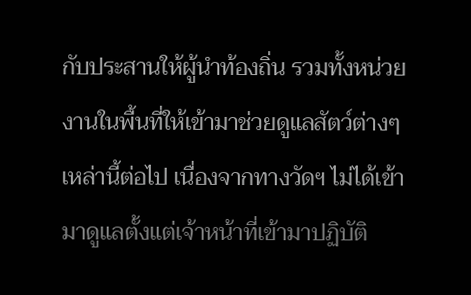กับประสานให้ผู้นำท้องถิ่น รวมทั้งหน่วยงานในพื้นที่ให้เข้ามาช่วยดูแลสัตว์ต่างๆ เหล่านี้ต่อไป เนื่องจากทางวัดฯ ไม่ได้เข้ามาดูแลตั้งแต่เจ้าหน้าที่เข้ามาปฏิบัติ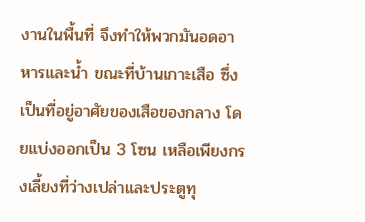งานในพื้นที่ จึงทำให้พวกมันอดอาหารและน้ำ ขณะที่บ้านเกาะเสือ ซึ่งเป็นที่อยู่อาศัยของเสือของกลาง โดยแบ่งออกเป็น 3 โซน เหลือเพียงกรงเลี้ยงที่ว่างเปล่าและประตูทุ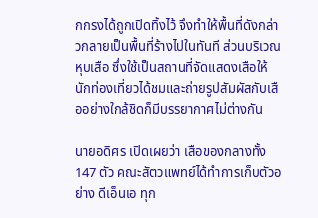กกรงได้ถูกเปิดทิ้งไว้ จึงทำให้พื้นที่ดังกล่าวกลายเป็นพื้นที่ร้างไปในทันที ส่วนบริเวณหุบเสือ ซึ่งใช้เป็นสถานที่จัดแสดงเสือให้นักท่องเที่ยวได้ชมและถ่ายรูปสัมผัสกับเสืออย่างใกล้ชิดก็มีบรรยากาศไม่ต่างกัน

นายอดิศร เปิดเผยว่า เสือของกลางทั้ง 147 ตัว คณะสัตวแพทย์ได้ทำการเก็บตัวอย่าง ดีเอ็นเอ ทุก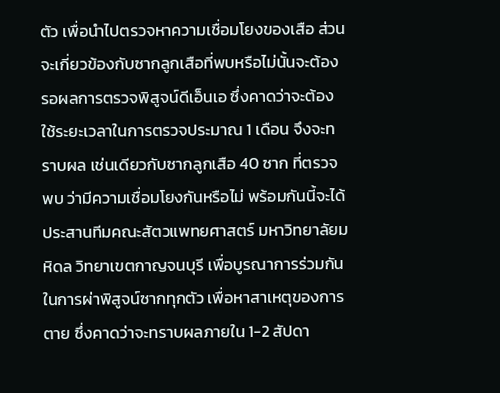ตัว เพื่อนำไปตรวจหาความเชื่อมโยงของเสือ ส่วนจะเกี่ยวข้องกับซากลูกเสือที่พบหรือไม่นั้นจะต้องรอผลการตรวจพิสูจน์ดีเอ็นเอ ซึ่งคาดว่าจะต้องใช้ระยะเวลาในการตรวจประมาณ 1 เดือน จึงจะทราบผล เช่นเดียวกับซากลูกเสือ 40 ซาก ที่ตรวจพบ ว่ามีความเชื่อมโยงกันหรือไม่ พร้อมกันนี้จะได้ประสานทีมคณะสัตวแพทยศาสตร์ มหาวิทยาลัยมหิดล วิทยาเขตกาญจนบุรี เพื่อบูรณาการร่วมกันในการผ่าพิสูจน์ซากทุกตัว เพื่อหาสาเหตุของการตาย ซึ่งคาดว่าจะทราบผลภายใน 1-2 สัปดา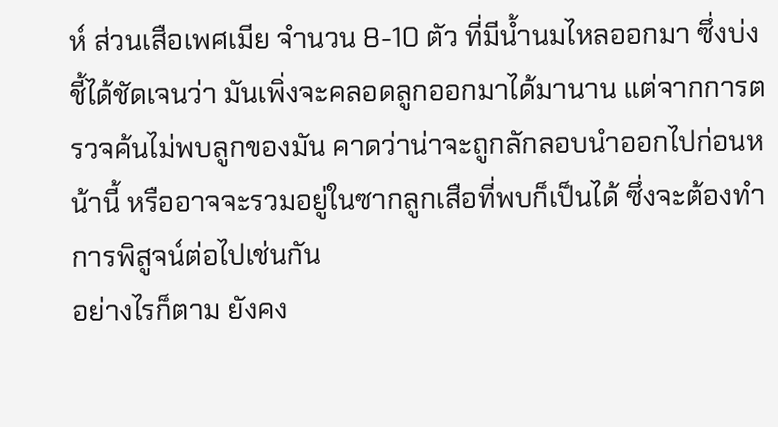ห์ ส่วนเสือเพศเมีย จำนวน 8-10 ตัว ที่มีน้ำนมไหลออกมา ซึ่งบ่งชี้ได้ชัดเจนว่า มันเพิ่งจะคลอดลูกออกมาได้มานาน แต่จากการตรวจค้นไม่พบลูกของมัน คาดว่าน่าจะถูกลักลอบนำออกไปก่อนหน้านี้ หรืออาจจะรวมอยู่ในซากลูกเสือที่พบก็เป็นได้ ซึ่งจะต้องทำการพิสูจน์ต่อไปเช่นกัน
อย่างไรก็ตาม ยังคง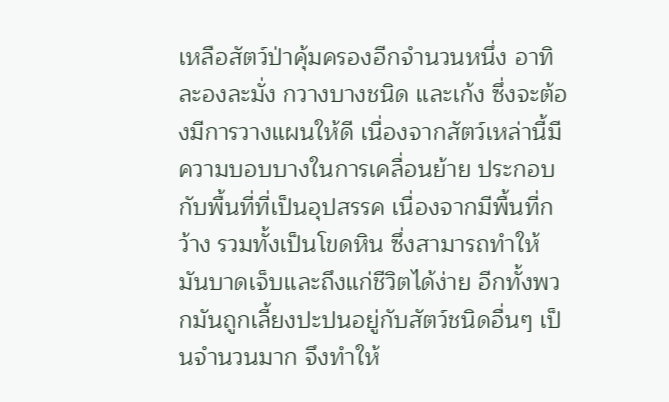เหลือสัตว์ป่าคุ้มครองอีกจำนวนหนึ่ง อาทิ ละองละมั่ง กวางบางชนิด และเก้ง ซึ่งจะต้องมีการวางแผนให้ดี เนื่องจากสัตว์เหล่านี้มีความบอบบางในการเคลื่อนย้าย ประกอบกับพื้นที่ที่เป็นอุปสรรค เนื่องจากมีพื้นที่กว้าง รวมทั้งเป็นโขดหิน ซึ่งสามารถทำให้มันบาดเจ็บและถึงแก่ชีวิตได้ง่าย อีกทั้งพวกมันถูกเลี้ยงปะปนอยู่กับสัตว์ชนิดอื่นๆ เป็นจำนวนมาก จึงทำให้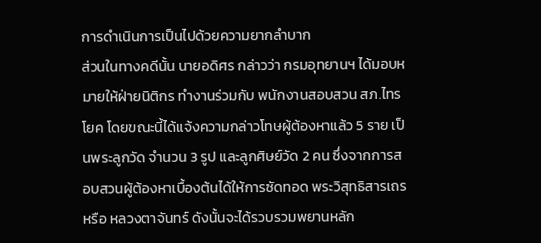การดำเนินการเป็นไปด้วยความยากลำบาก
ส่วนในทางคดีนั้น นายอดิศร กล่าวว่า กรมอุทยานฯ ได้มอบหมายให้ฝ่ายนิติกร ทำงานร่วมกับ พนักงานสอบสวน สภ.ไทรโยค โดยขณะนี้ได้แจ้งความกล่าวโทษผู้ต้องหาแล้ว 5 ราย เป็นพระลูกวัด จำนวน 3 รูป และลูกศิษย์วัด 2 คน ซึ่งจากการสอบสวนผู้ต้องหาเบื้องต้นได้ให้การซัดทอด พระวิสุทธิสารเถร หรือ หลวงตาจันทร์ ดังนั้นจะได้รวบรวมพยานหลัก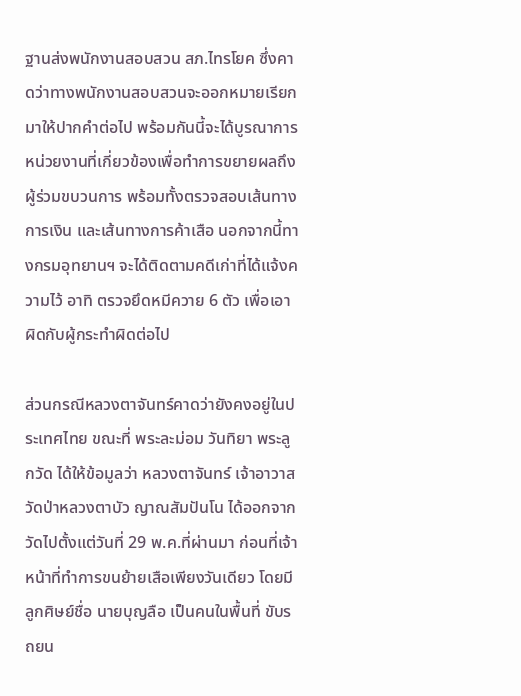ฐานส่งพนักงานสอบสวน สภ.ไทรโยค ซึ่งคาดว่าทางพนักงานสอบสวนจะออกหมายเรียกมาให้ปากคำต่อไป พร้อมกันนี้จะได้บูรณาการหน่วยงานที่เกี่ยวข้องเพื่อทำการขยายผลถึงผู้ร่วมขบวนการ พร้อมทั้งตรวจสอบเส้นทางการเงิน และเส้นทางการค้าเสือ นอกจากนี้ทางกรมอุทยานฯ จะได้ติดตามคดีเก่าที่ได้แจ้งความไว้ อาทิ ตรวจยึดหมีควาย 6 ตัว เพื่อเอาผิดกับผู้กระทำผิดต่อไป

ส่วนกรณีหลวงตาจันทร์คาดว่ายังคงอยู่ในประเทศไทย ขณะที่ พระละม่อม วันทิยา พระลูกวัด ได้ให้ข้อมูลว่า หลวงตาจันทร์ เจ้าอาวาสวัดป่าหลวงตาบัว ญาณสัมปันโน ได้ออกจากวัดไปตั้งแต่วันที่ 29 พ.ค.ที่ผ่านมา ก่อนที่เจ้าหน้าที่ทำการขนย้ายเสือเพียงวันเดียว โดยมีลูกศิษย์ชื่อ นายบุญลือ เป็นคนในพื้นที่ ขับรถยน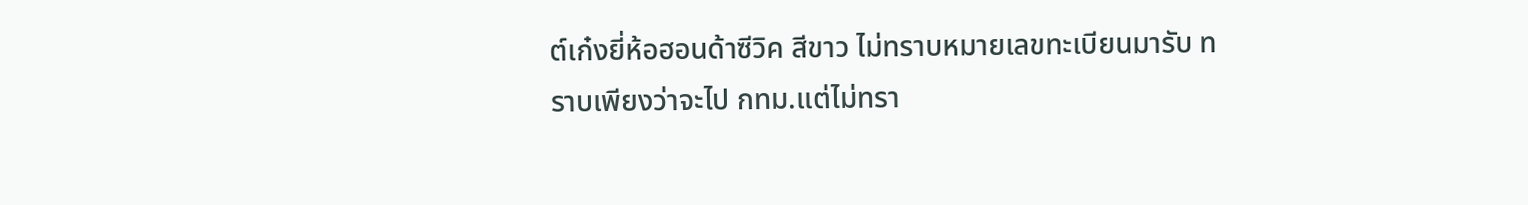ต์เก๋งยี่ห้อฮอนด้าซีวิค สีขาว ไม่ทราบหมายเลขทะเบียนมารับ ทราบเพียงว่าจะไป กทม.แต่ไม่ทรา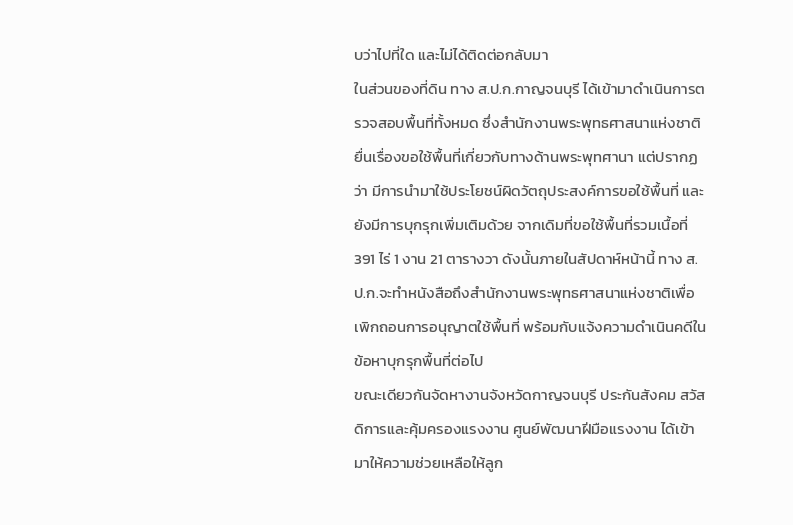บว่าไปที่ใด และไม่ได้ติดต่อกลับมา
ในส่วนของที่ดิน ทาง ส.ป.ก.กาญจนบุรี ได้เข้ามาดำเนินการตรวจสอบพื้นที่ทั้งหมด ซึ่งสำนักงานพระพุทธศาสนาแห่งชาติยื่นเรื่องขอใช้พื้นที่เกี่ยวกับทางด้านพระพุทศานา แต่ปรากฏว่า มีการนำมาใช้ประโยชน์ผิดวัตถุประสงค์การขอใช้พื้นที่ และยังมีการบุกรุกเพิ่มเติมด้วย จากเดิมที่ขอใช้พื้นที่รวมเนื้อที่ 391 ไร่ 1 งาน 21 ตารางวา ดังนั้นภายในสัปดาห์หน้านี้ ทาง ส.ป.ก.จะทำหนังสือถึงสำนักงานพระพุทธศาสนาแห่งชาติเพื่อเพิกถอนการอนุญาตใช้พื้นที่ พร้อมกับแจ้งความดำเนินคดีในข้อหาบุกรุกพื้นที่ต่อไป
ขณะเดียวกันจัดหางานจังหวัดกาญจนบุรี ประกันสังคม สวัสดิการและคุ้มครองแรงงาน ศูนย์พัฒนาฝีมือแรงงาน ได้เข้ามาให้ความช่วยเหลือให้ลูก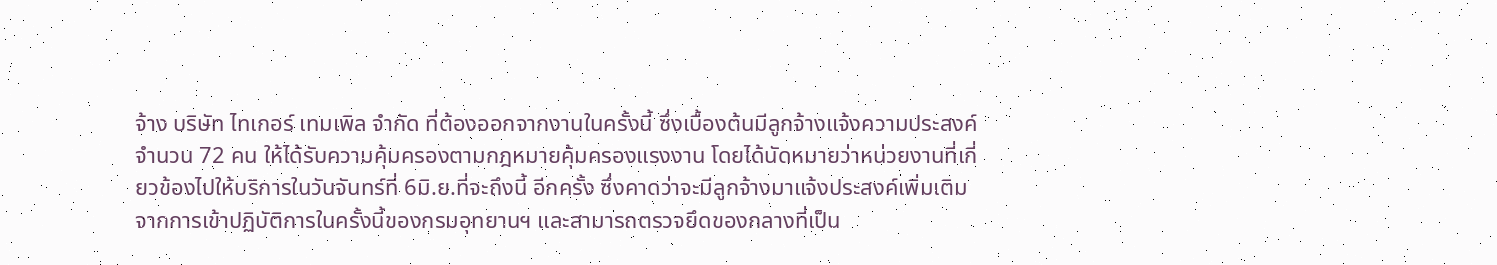จ้าง บริษัท ไทเกอร์ เทมเพิล จำกัด ที่ต้องออกจากงานในครั้งนี้ ซึ่งเบื้องต้นมีลูกจ้างแจ้งความประสงค์ จำนวน 72 คน ให้ได้รับความคุ้มครองตามกฎหมายคุ้มครองแรงงาน โดยได้นัดหมายว่าหน่วยงานที่เกี่ยวข้องไปให้บริการในวันจันทร์ที่ 6มิ.ย.ที่จะถึงนี้ อีกครั้ง ซึ่งคาดว่าจะมีลูกจ้างมาแจ้งประสงค์เพิ่มเติม
จากการเข้าปฏิบัติการในครั้งนี้ของกรมอุทยานฯ และสามารถตรวจยึดของกลางที่เป็น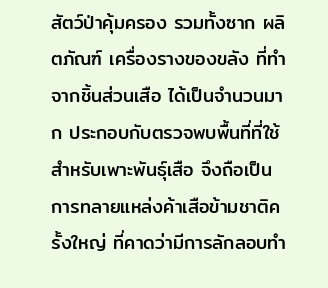สัตว์ป่าคุ้มครอง รวมทั้งซาก ผลิตภัณฑ์ เครื่องรางของขลัง ที่ทำจากชิ้นส่วนเสือ ได้เป็นจำนวนมาก ประกอบกับตรวจพบพื้นที่ที่ใช้สำหรับเพาะพันธุ์เสือ จึงถือเป็นการทลายแหล่งค้าเสือข้ามชาติครั้งใหญ่ ที่คาดว่ามีการลักลอบทำ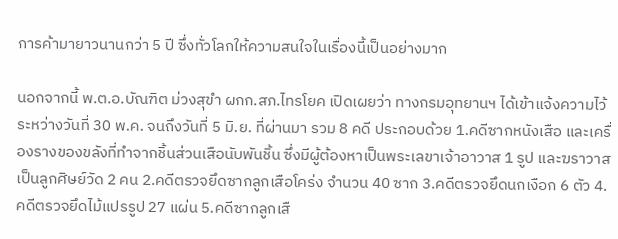การค้ามายาวนานกว่า 5 ปี ซึ่งทั่วโลกให้ความสนใจในเรื่องนี้เป็นอย่างมาก

นอกจากนี้ พ.ต.อ.บัณฑิต ม่วงสุขำ ผกก.สภ.ไทรโยค เปิดเผยว่า ทางกรมอุทยานฯ ได้เข้าแจ้งความไว้ระหว่างวันที่ 30 พ.ค. จนถึงวันที่ 5 มิ.ย. ที่ผ่านมา รวม 8 คดี ประกอบด้วย 1.คดีซากหนังเสือ และเครื่องรางของขลังที่ทำจากชิ้นส่วนเสือนับพันชิ้น ซึ่งมีผู้ต้องหาเป็นพระเลขาเจ้าอาวาส 1 รูป และฆราวาสเป็นลูกศิษย์วัด 2 คน 2.คดีตรวจยึดซากลูกเสือโคร่ง จำนวน 40 ซาก 3.คดีตรวจยึดนกเงือก 6 ตัว 4.คดีตรวจยึดไม้แปรรูป 27 แผ่น 5.คดีซากลูกเสื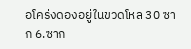อโคร่งดองอยู่ในขวดโหล 30 ซาก 6.ซาก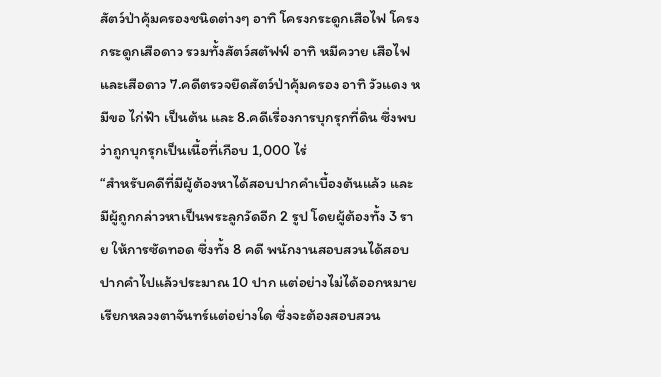สัตว์ป่าคุ้มครองชนิดต่างๆ อาทิ โครงกระดูกเสือไฟ โครงกระดูกเสือดาว รวมทั้งสัตว์สตัฟฟ์ อาทิ หมีควาย เสือไฟ และเสือดาว 7.คดีตรวจยึดสัตว์ป่าคุ้มครอง อาทิ วัวแดง หมีขอ ไก่ฟ้า เป็นต้น และ 8.คดีเรื่องการบุกรุกที่ดิน ซึ่งพบว่าถูกบุกรุกเป็นเนื้อที่เกือบ 1,000 ไร่
“สำหรับคดีที่มีผู้ต้องหาได้สอบปากคำเบื้องต้นแล้ว และมีผู้ถูกกล่าวหาเป็นพระลูกวัดอีก 2 รูป โดยผู้ต้องทั้ง 3 ราย ให้การซัดทอด ซึ่งทั้ง 8 คดี พนักงานสอบสวนได้สอบปากคำไปแล้วประมาณ 10 ปาก แต่อย่างไม่ได้ออกหมายเรียกหลวงตาจันทร์แต่อย่างใด ซึ่งจะต้องสอบสวน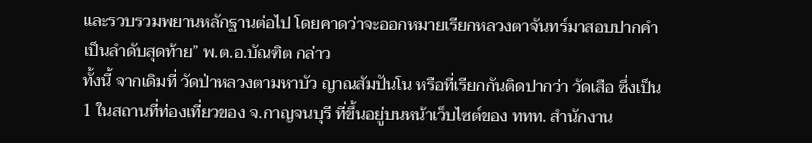และรวบรวมพยานหลักฐานต่อไป โดยคาดว่าจะออกหมายเรียกหลวงตาจันทร์มาสอบปากคำเป็นลำดับสุดท้าย” พ.ต.อ.บัณฑิต กล่าว
ทั้งนี้ จากเดิมที่ วัดป่าหลวงตามหาบัว ญาณสัมปันโน หรือที่เรียกกันติดปากว่า วัดเสือ ซึ่งเป็น 1 ในสถานที่ท่องเที่ยวของ จ.กาญจนบุรี ที่ขึ้นอยู่บนหน้าเว็บไซต์ของ ททท. สำนักงาน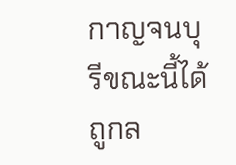กาญจนบุรีขณะนี้ได้ถูกล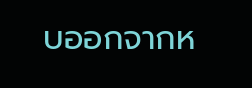บออกจากห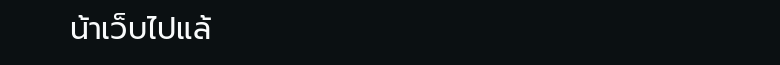น้าเว็บไปแล้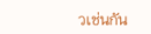วเช่นกัน